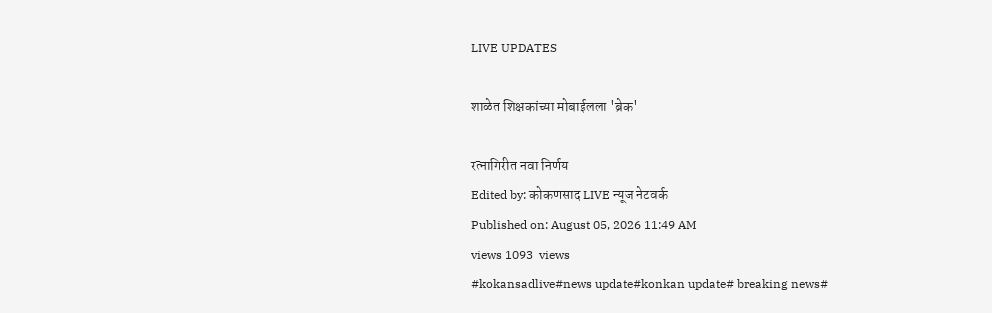LIVE UPDATES

शाळेत शिक्षकांच्या मोबाईलला 'ब्रेक'

रत्नागिरीत नवा निर्णय
Edited by: कोकणसाद LIVE न्यूज नेटवर्क
Published on: August 05, 2026 11:49 AM
views 1093  views
#kokansadlive#news update#konkan update# breaking news#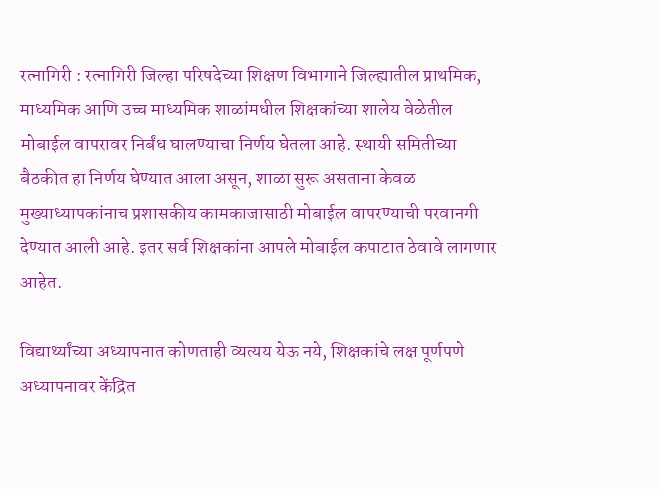रत्नागिरी : रत्नागिरी जिल्हा परिषदेच्या शिक्षण विभागाने जिल्ह्यातील प्राथमिक, माध्यमिक आणि उच्च माध्यमिक शाळांमधील शिक्षकांच्या शालेय वेळेतील मोबाईल वापरावर निर्बंध घालण्याचा निर्णय घेतला आहे. स्थायी समितीच्या बैठकीत हा निर्णय घेण्यात आला असून, शाळा सुरू असताना केवळ मुख्याध्यापकांनाच प्रशासकीय कामकाजासाठी मोबाईल वापरण्याची परवानगी देण्यात आली आहे. इतर सर्व शिक्षकांना आपले मोबाईल कपाटात ठेवावे लागणार आहेत.

विद्यार्थ्यांच्या अध्यापनात कोणताही व्यत्यय येऊ नये, शिक्षकांचे लक्ष पूर्णपणे अध्यापनावर केंद्रित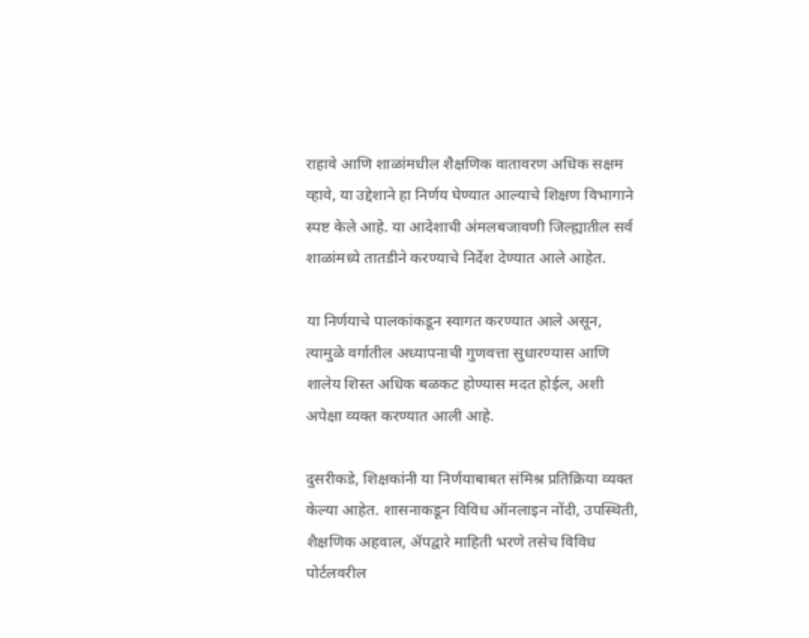राहावे आणि शाळांमधील शैक्षणिक वातावरण अधिक सक्षम व्हावे, या उद्देशाने हा निर्णय घेण्यात आल्याचे शिक्षण विभागाने स्पष्ट केले आहे. या आदेशाची अंमलबजावणी जिल्ह्यातील सर्व शाळांमध्ये तातडीने करण्याचे निर्देश देण्यात आले आहेत.

या निर्णयाचे पालकांकडून स्वागत करण्यात आले असून, त्यामुळे वर्गातील अध्यापनाची गुणवत्ता सुधारण्यास आणि शालेय शिस्त अधिक बळकट होण्यास मदत होईल, अशी अपेक्षा व्यक्त करण्यात आली आहे.

दुसरीकडे, शिक्षकांनी या निर्णयाबाबत संमिश्र प्रतिक्रिया व्यक्त केल्या आहेत. शासनाकडून विविध ऑनलाइन नोंदी, उपस्थिती, शैक्षणिक अहवाल, ॲपद्वारे माहिती भरणे तसेच विविध पोर्टलवरील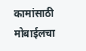कामांसाठी मोबाईलचा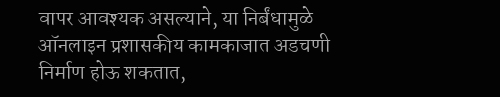वापर आवश्यक असल्याने, या निर्बंधामुळे ऑनलाइन प्रशासकीय कामकाजात अडचणी निर्माण होऊ शकतात,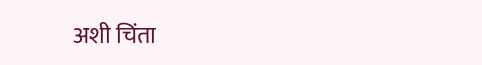अशी चिंता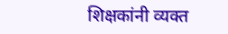शिक्षकांनी व्यक्त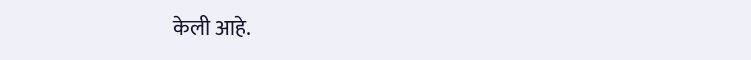केली आहे.